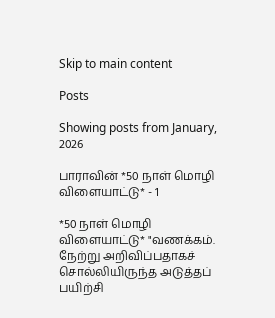Skip to main content

Posts

Showing posts from January, 2026

பாராவின் *50 நாள் மொழி விளையாட்டு* - 1

*50 நாள் மொழி விளையாட்டு* "வணக்கம். நேற்று அறிவிப்பதாகச் சொல்லியிருந்த அடுத்தப் பயிற்சி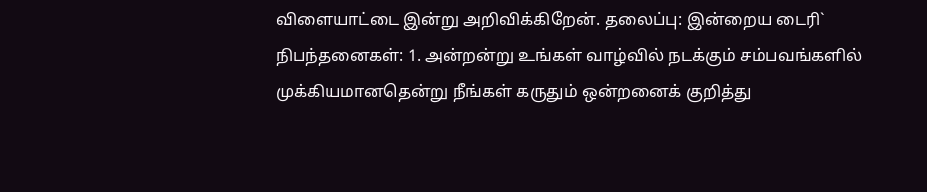விளையாட்டை இன்று அறிவிக்கிறேன். தலைப்பு: இன்றைய டைரி` நிபந்தனைகள்: 1. அன்றன்று உங்கள் வாழ்வில் நடக்கும் சம்பவங்களில் முக்கியமானதென்று நீங்கள் கருதும் ஒன்றனைக் குறித்து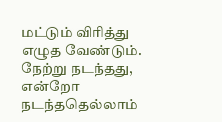மட்டும் விரித்து எழுத வேண்டும். நேற்று நடந்தது, என்றோ நடந்ததெல்லாம்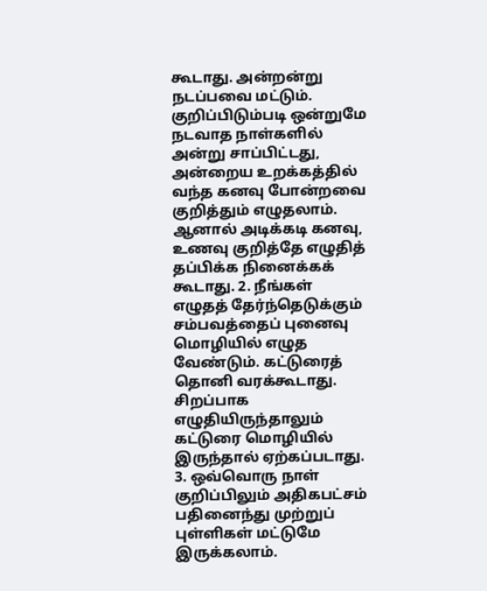கூடாது. அன்றன்று நடப்பவை மட்டும். குறிப்பிடும்படி ஒன்றுமே நடவாத நாள்களில் அன்று சாப்பிட்டது, அன்றைய உறக்கத்தில் வந்த கனவு போன்றவை குறித்தும் எழுதலாம். ஆனால் அடிக்கடி கனவு, உணவு குறித்தே எழுதித் தப்பிக்க நினைக்கக் கூடாது. 2. நீங்கள் எழுதத் தேர்ந்தெடுக்கும் சம்பவத்தைப் புனைவு மொழியில் எழுத வேண்டும். கட்டுரைத் தொனி வரக்கூடாது. சிறப்பாக எழுதியிருந்தாலும் கட்டுரை மொழியில் இருந்தால் ஏற்கப்படாது. 3. ஒவ்வொரு நாள் குறிப்பிலும் அதிகபட்சம் பதினைந்து முற்றுப் புள்ளிகள் மட்டுமே இருக்கலாம்.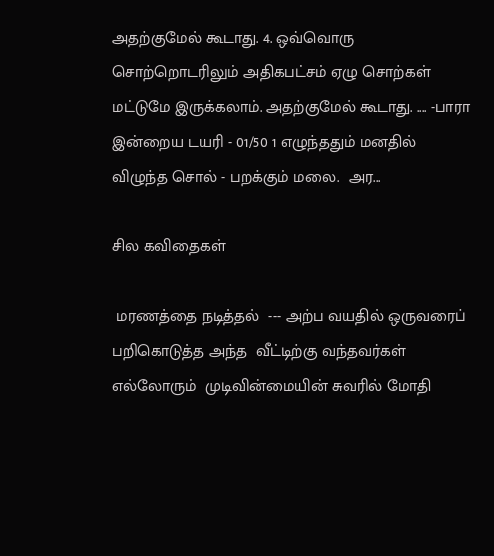அதற்குமேல் கூடாது. 4. ஒவ்வொரு சொற்றொடரிலும் அதிகபட்சம் ஏழு சொற்கள் மட்டுமே இருக்கலாம். அதற்குமேல் கூடாது. .... -பாரா இன்றைய டயரி - 01/50 1 எழுந்ததும் மனதில் விழுந்த சொல் - பறக்கும் மலை.  அர...

சில கவிதைகள்

 மரணத்தை நடித்தல்  --- அற்ப வயதில் ஒருவரைப்   பறிகொடுத்த அந்த  வீட்டிற்கு வந்தவர்கள் எல்லோரும்  முடிவின்மையின் சுவரில் மோதி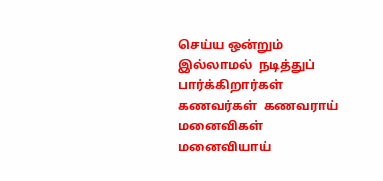செய்ய ஒன்றும் இல்லாமல்  நடித்துப் பார்க்கிறார்கள்  கணவர்கள்  கணவராய்  மனைவிகள் மனைவியாய்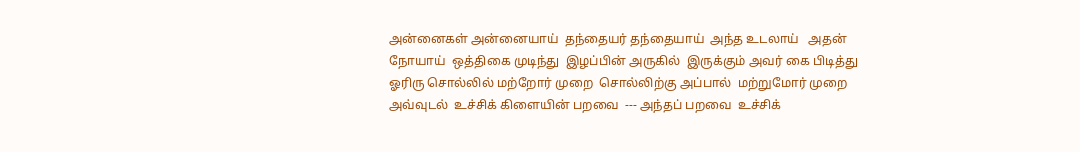அன்னைகள் அன்னையாய்  தந்தையர் தந்தையாய்  அந்த உடலாய்   அதன் நோயாய்  ஒத்திகை முடிந்து  இழப்பின் அருகில்  இருக்கும் அவர் கை பிடித்து ஓரிரு சொல்லில் மற்றோர் முறை  சொல்லிற்கு அப்பால்  மற்றுமோர் முறை அவ்வுடல்  உச்சிக் கிளையின் பறவை  --- அந்தப் பறவை  உச்சிக்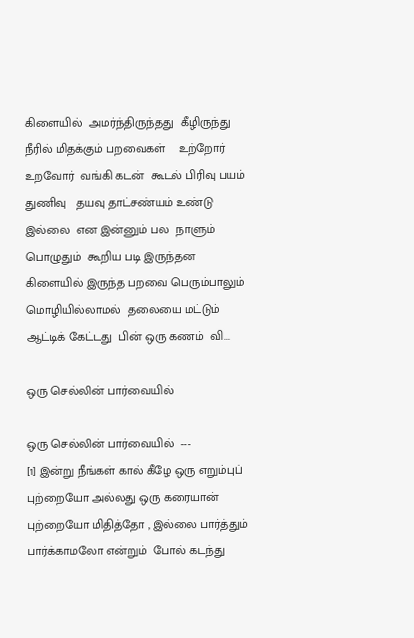கிளையில்  அமர்ந்திருந்தது  கீழிருந்து  நீரில் மிதக்கும் பறவைகள்    உற்றோர் உறவோர்  வங்கி கடன்  கூடல் பிரிவு பயம் துணிவு   தயவு தாட்சண்யம் உண்டு இல்லை  என இன்னும் பல  நாளும் பொழுதும்  கூறிய படி இருந்தன  கிளையில் இருந்த பறவை பெரும்பாலும் மொழியில்லாமல்  தலையை மட்டும் ஆட்டிக் கேட்டது  பின் ஒரு கணம்  வி...

ஒரு செல்லின் பார்வையில்

ஒரு செல்லின் பார்வையில்  ---                                                                                      [1] இன்று நீங்கள் கால் கீழே ஒரு எறும்புப் புற்றையோ அல்லது ஒரு கரையான் புற்றையோ மிதித்தோ , இல்லை பார்த்தும் பார்க்காமலோ என்றும்  போல் கடந்து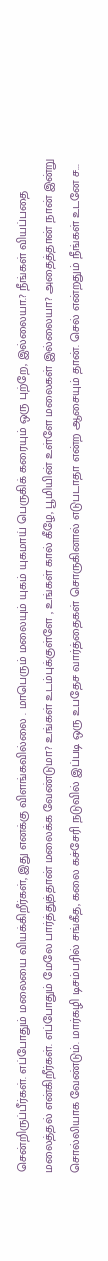சென்றிருப்பீர்கள். எப்போதும் மலையை வியக்கிறீர்கள், இது எனக்கு விளங்கவில்லை . மாபெரும் மலையும் யுகம் யுகமாய் பெருகிக் கரையும் ஒரு புற்றே, இல்லையா.? நீங்கள் வியப்பதை மலைத்தல் என்கிறீர்கள். எப்போதும் மேலே பார்த்துத்தான் மலைக்க வேண்டுமா? உங்கள் உடம்புக்குள்ளே , உங்கள் கால் கீழே, பூமியின் உள்ளே மலைகள் இல்லையா? அதைத்தான் நான் இன்று சொல்லியாக வேண்டும். மார்கழி டிசம்பரில் சங்கீத, கலை கச்சேரி நடுவில் இப்படி ஒரு உபதேச வார்த்தைகள் சொருகினால் எடுபடாதா என்ற ஆசையும் தான். செல் என்றதும் நீங்கள் உடனே ச...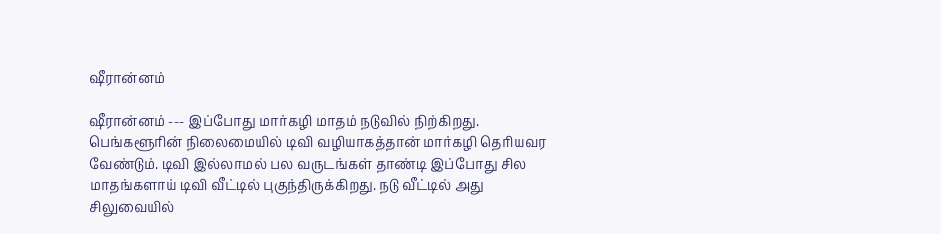ஷீரான்னம்

ஷீரான்னம் --- இப்போது மார்கழி மாதம் நடுவில் நிற்கிறது. பெங்களூரின் நிலைமையில் டிவி வழியாகத்தான் மார்கழி தெரியவர வேண்டும். டிவி இல்லாமல் பல வருடங்கள் தாண்டி இப்போது சில மாதங்களாய் டிவி வீட்டில் புகுந்திருக்கிறது. நடு வீட்டில் அது சிலுவையில்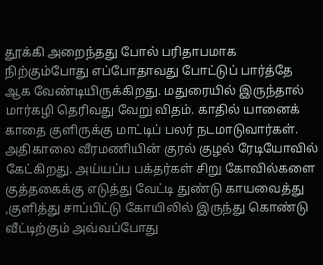தூக்கி அறைந்தது போல் பரிதாபமாக நிற்கும்போது எப்போதாவது போட்டுப் பார்த்தே ஆக வேண்டியிருக்கிறது. மதுரையில் இருந்தால் மார்கழி தெரிவது வேறு விதம். காதில் யானைக் காதை குளிருக்கு மாட்டிப் பலர் நடமாடுவார்கள். அதிகாலை வீரமணியின் குரல் குழல் ரேடியோவில் கேட்கிறது. அய்யப்ப பக்தர்கள் சிறு கோவில்களை குத்தகைக்கு எடுத்து வேட்டி துண்டு காயவைத்து ,குளித்து சாப்பிட்டு கோயிலில் இருந்து கொண்டு வீட்டிற்கும் அவ்வப்போது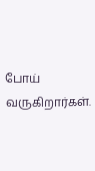போய் வருகிறார்கள்.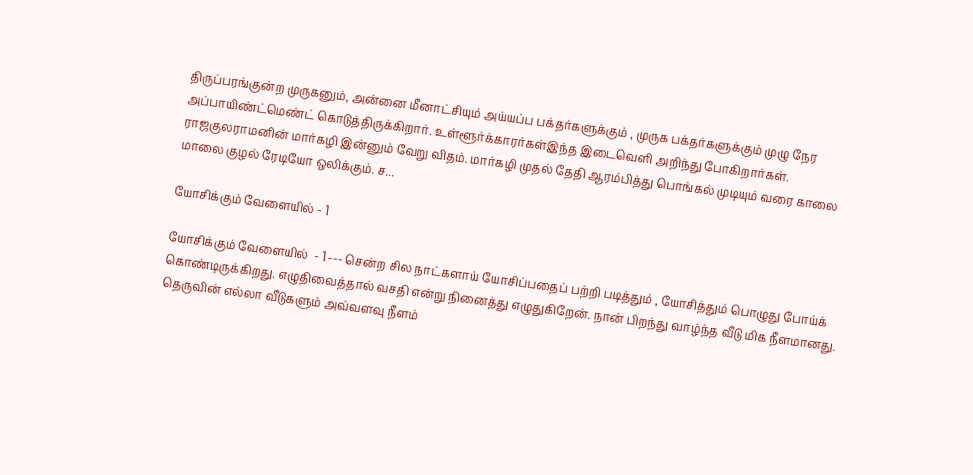திருப்பரங்குன்ற முருகனும், அன்னை மீனாட்சியும் அய்யப்ப பக்தர்களுக்கும் , முருக பக்தர்களுக்கும் முழு நேர அப்பாயிண்ட்மெண்ட் கொடுத்திருக்கிறார். உள்ளூர்க்காரர்கள்இந்த இடைவெளி அறிந்து போகிறார்கள்.  ராஜகுலராமனின் மார்கழி இன்னும் வேறு விதம். மார்கழி முதல் தேதி ஆரம்பித்து பொங்கல் முடியும் வரை காலை மாலை குழல் ரேடியோ ஒலிக்கும். ச...

யோசிக்கும் வேளையில் - 1

யோசிக்கும் வேளையில்  - 1 --- சென்ற சில நாட்களாய் யோசிப்பதைப் பற்றி படித்தும் , யோசித்தும் பொழுது போய்க்  கொண்டிருக்கிறது. எழுதிவைத்தால் வசதி என்று நினைத்து எழுதுகிறேன். நான் பிறந்து வாழ்ந்த வீடு மிக நீளமானது. தெருவின் எல்லா வீடுகளும் அவ்வளவு நீளம்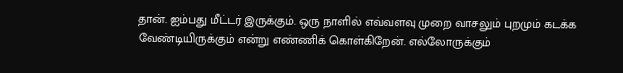தான். ஐம்பது மீட்டர் இருக்கும். ஒரு நாளில் எவ்வளவு முறை வாசலும் புறமும் கடக்க வேண்டியிருக்கும் என்று எண்ணிக் கொள்கிறேன். எல்லோருக்கும்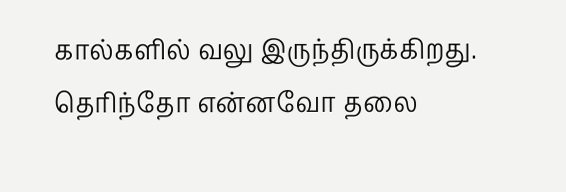கால்களில் வலு இருந்திருக்கிறது. தெரிந்தோ என்னவோ தலை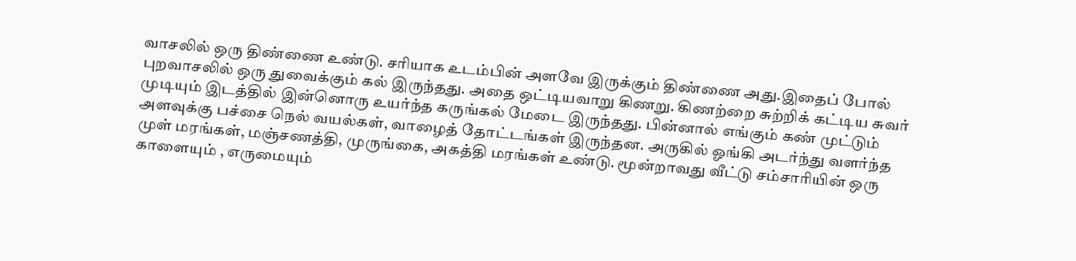வாசலில் ஒரு திண்ணை உண்டு. சரியாக உடம்பின் அளவே இருக்கும் திண்ணை அது.இதைப் போல் புறவாசலில் ஒரு துவைக்கும் கல் இருந்தது. அதை ஒட்டியவாறு கிணறு. கிணற்றை சுற்றிக் கட்டிய சுவர் முடியும் இடத்தில் இன்னொரு உயர்ந்த கருங்கல் மேடை இருந்தது. பின்னால் எங்கும் கண் முட்டும் அளவுக்கு பச்சை நெல் வயல்கள், வாழைத் தோட்டங்கள் இருந்தன. அருகில் ஓங்கி அடர்ந்து வளர்ந்த முள் மரங்கள், மஞ்சணத்தி, முருங்கை, அகத்தி மரங்கள் உண்டு. மூன்றாவது வீட்டு சம்சாரியின் ஒரு காளையும் , எருமையும்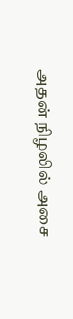அதன் நிழலில் அசை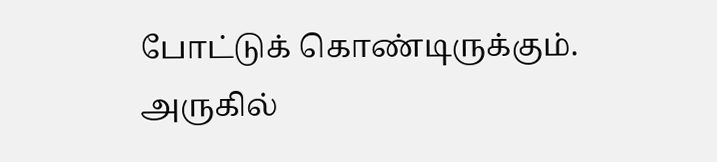போட்டுக் கொண்டிருக்கும். அருகில்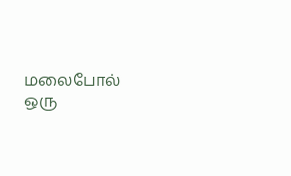மலைபோல் ஒரு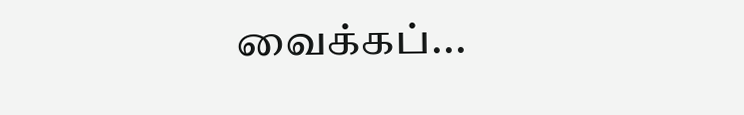வைக்கப்...